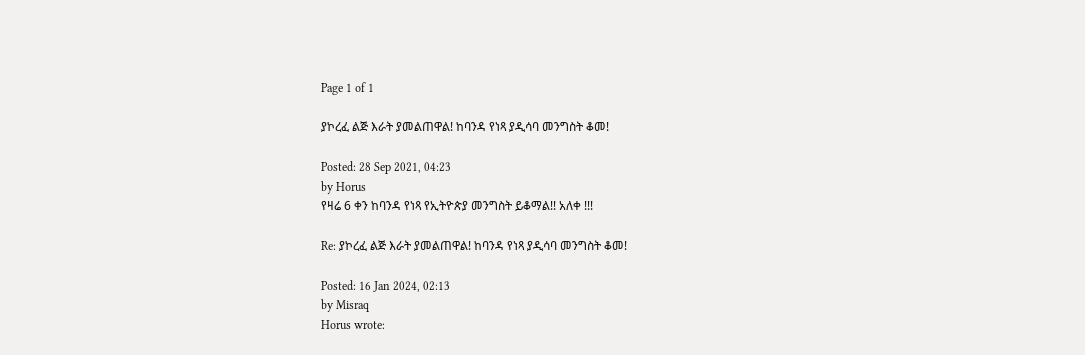Page 1 of 1

ያኮረፈ ልጅ እራት ያመልጠዋል! ከባንዳ የነጻ ያዲሳባ መንግስት ቆመ!

Posted: 28 Sep 2021, 04:23
by Horus
የዛሬ 6 ቀን ከባንዳ የነጻ የኢትዮጵያ መንግስት ይቆማል!! አለቀ !!!

Re: ያኮረፈ ልጅ እራት ያመልጠዋል! ከባንዳ የነጻ ያዲሳባ መንግስት ቆመ!

Posted: 16 Jan 2024, 02:13
by Misraq
Horus wrote: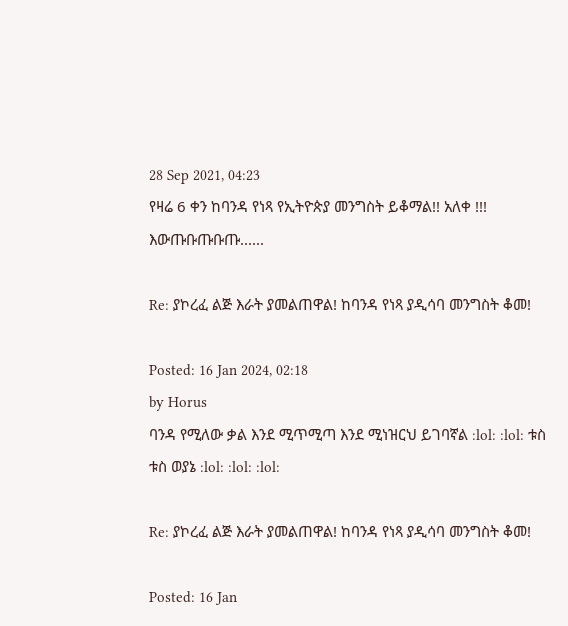28 Sep 2021, 04:23
የዛሬ 6 ቀን ከባንዳ የነጻ የኢትዮጵያ መንግስት ይቆማል!! አለቀ !!!
እውጡቡጡቡጡ......

Re: ያኮረፈ ልጅ እራት ያመልጠዋል! ከባንዳ የነጻ ያዲሳባ መንግስት ቆመ!

Posted: 16 Jan 2024, 02:18
by Horus
ባንዳ የሚለው ቃል እንደ ሚጥሚጣ እንደ ሚነዝርህ ይገባኛል :lol: :lol: ቱስ ቱስ ወያኔ :lol: :lol: :lol:

Re: ያኮረፈ ልጅ እራት ያመልጠዋል! ከባንዳ የነጻ ያዲሳባ መንግስት ቆመ!

Posted: 16 Jan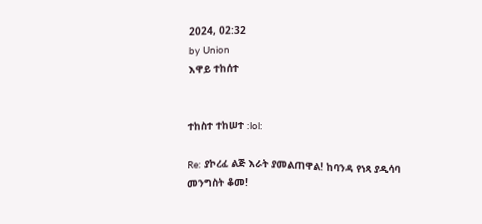2024, 02:32
by Union
እዋይ ተከሰተ


ተከስተ ተከሠተ :lol:

Re: ያኮረፈ ልጅ እራት ያመልጠዋል! ከባንዳ የነጻ ያዲሳባ መንግስት ቆመ!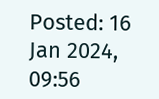Posted: 16 Jan 2024, 09:56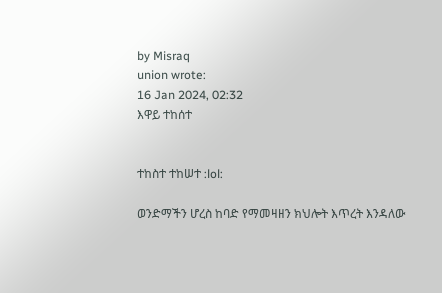by Misraq
union wrote:
16 Jan 2024, 02:32
እዋይ ተከሰተ


ተከስተ ተከሠተ :lol:

ወንድማችን ሆረስ ከባድ የማመዛዘን ክህሎት እጥረት እንዳለው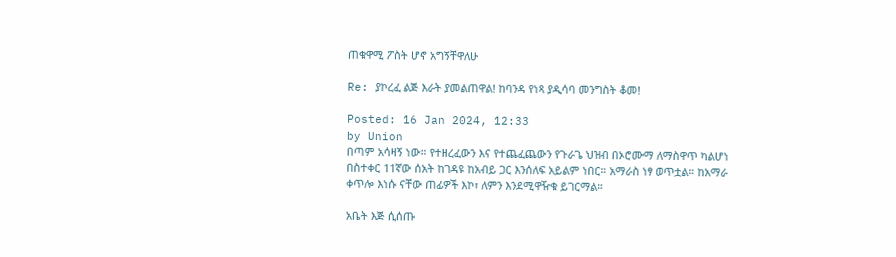ጠቁዋሚ ፖስት ሆኖ አግኝቸዋለሁ

Re: ያኮረፈ ልጅ እራት ያመልጠዋል! ከባንዳ የነጻ ያዲሳባ መንግስት ቆመ!

Posted: 16 Jan 2024, 12:33
by Union
በጣም አሳዛኝ ነው። የተዘረፈውን እና የተጨፈጨውን የጉራጌ ህዝብ በኦሮሙማ ለማስዋጥ ካልሆነ በስተቀር 11ኛው ሰአት ከገዳዩ ከአብይ ጋር እንሰለፍ አይልም ነበር። አማራስ ነፃ ወጥቷል። ከአማራ ቀጥሎ እነሱ ናቸው ጠፊዎች እኮ፣ ለምን እንደሚዋዥቁ ይገርማል።

አቤት እጅ ሲሰጡ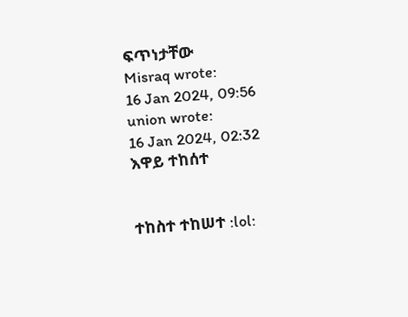ፍጥነታቸው
Misraq wrote:
16 Jan 2024, 09:56
union wrote:
16 Jan 2024, 02:32
እዋይ ተከሰተ


ተከስተ ተከሠተ :lol: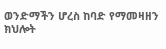ወንድማችን ሆረስ ከባድ የማመዛዘን ክህሎት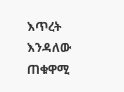እጥረት እንዳለው ጠቁዋሚ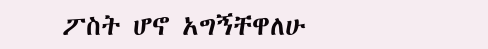ፖስት ሆኖ አግኝቸዋለሁ